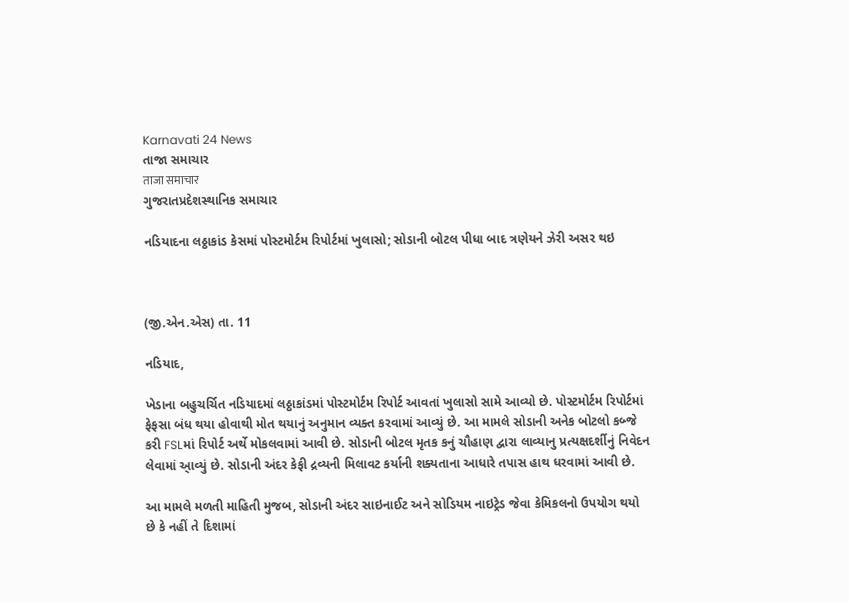Karnavati 24 News
તાજા સમાચાર
ताजा समाचार
ગુજરાતપ્રદેશસ્થાનિક સમાચાર

નડિયાદના લઠ્ઠાકાંડ કેસમાં પોસ્ટમોર્ટમ રિપોર્ટમાં ખુલાસો; સોડાની બોટલ પીધા બાદ ત્રણેયને ઝેરી અસર થઇ



(જી.એન.એસ) તા. 11

નડિયાદ,

ખેડાના બહુચર્ચિત નડિયાદમાં લઠ્ઠાકાંડમાં પોસ્ટમોર્ટમ રિપોર્ટ આવતાં ખુલાસો સામે આવ્યો છે. પોસ્ટમોર્ટમ રિપોર્ટમાં ફેફસા બંધ થયા હોવાથી મોત થયાનું અનુમાન વ્યક્ત કરવામાં આવ્યું છે. આ મામલે સોડાની અનેક બોટલો કબ્જે કરી FSLમાં રિપોર્ટ અર્થે મોકલવામાં આવી છે. સોડાની બોટલ મૃતક કનું ચૌહાણ દ્વારા લાવ્યાનુ પ્રત્યક્ષદર્શીનું નિવેદન લેવામાં આ્વ્યું છે. સોડાની અંદર કેફી દ્રવ્યની મિલાવટ કર્યાની શક્યતાના આધારે તપાસ હાથ ધરવામાં આવી છે.

આ મામલે મળતી માહિતી મુજબ, સોડાની અંદર સાઇનાઈટ અને સોડિયમ નાઇટ્રેડ જેવા કેમિકલનો ઉપયોગ થયો છે કે નહીં તે દિશામાં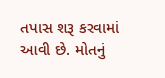તપાસ શરૂ કરવામાં આવી છે. મોતનું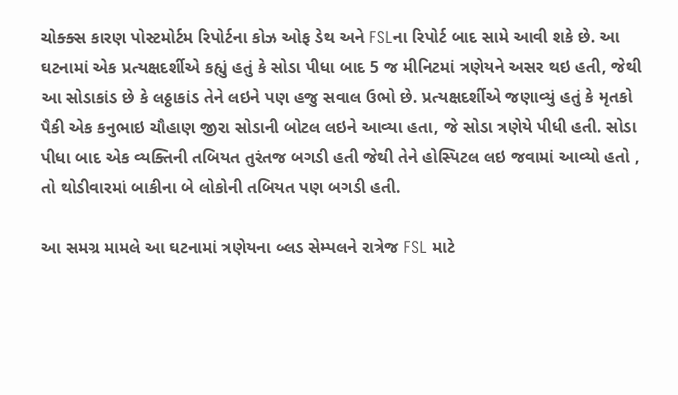ચોક્ક્સ કારણ પોસ્ટમોર્ટમ રિપોર્ટના કોઝ ઓફ ડેથ અને FSLના રિપોર્ટ બાદ સામે આવી શકે છે. આ ઘટનામાં એક પ્રત્યક્ષદર્શીએ કહ્યું હતું કે સોડા પીધા બાદ 5 જ મીનિટમાં ત્રણેયને અસર થઇ હતી, જેથી આ સોડાકાંડ છે કે લઠ્ઠાકાંડ તેને લઇને પણ હજુ સવાલ ઉભો છે. પ્રત્યક્ષદર્શીએ જણાવ્યું હતું કે મૃતકો પૈકી એક કનુભાઇ ચૌહાણ જીરા સોડાની બોટલ લઇને આવ્યા હતા, જે સોડા ત્રણેયે પીધી હતી. સોડા પીધા બાદ એક વ્યક્તિની તબિયત તુરંતજ બગડી હતી જેથી તેને હોસ્પિટલ લઇ જવામાં આવ્યો હતો , તો થોડીવારમાં બાકીના બે લોકોની તબિયત પણ બગડી હતી.

આ સમગ્ર મામલે આ ઘટનામાં ત્રણેયના બ્લડ સેમ્પલને રાત્રેજ FSL માટે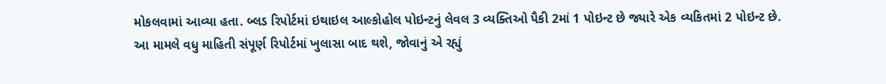મોકલવામાં આવ્યા હતા. બ્લડ રિપોર્ટમાં ઇથાઇલ આલ્કોહોલ પોઇન્ટનું લેવલ 3 વ્યક્તિઓ પૈકી 2માં 1 પોઇન્ટ છે જ્યારે એક વ્યકિતમાં 2 પોઇન્ટ છે. આ મામલે વધુ માહિતી સંપૂર્ણ રિપોર્ટમાં ખુલાસા બાદ થશે, જોવાનું એ રહ્યું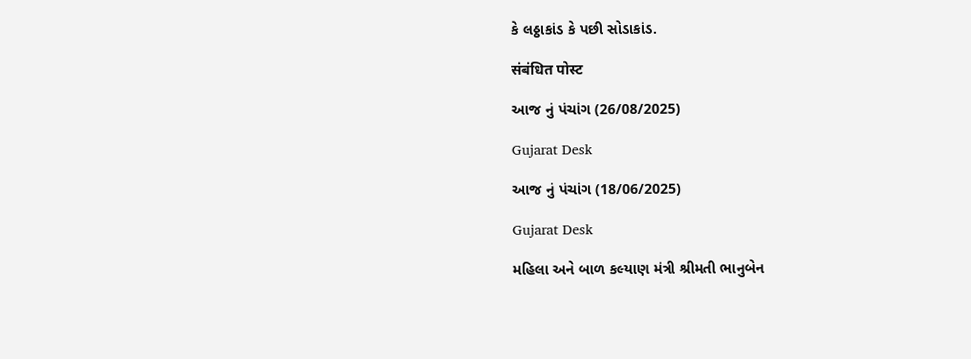કે લઠ્ઠાકાંડ કે પછી સોડાકાંડ.

संबंधित पोस्ट

આજ નું પંચાંગ (26/08/2025)

Gujarat Desk

આજ નું પંચાંગ (18/06/2025)

Gujarat Desk

મહિલા અને બાળ કલ્યાણ મંત્રી શ્રીમતી ભાનુબેન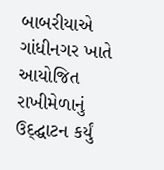બાબરીયાએ ગાંધીનગર ખાતે આયોજિત રાખીમેળાનું ઉદ્દ્ઘાટન કર્યું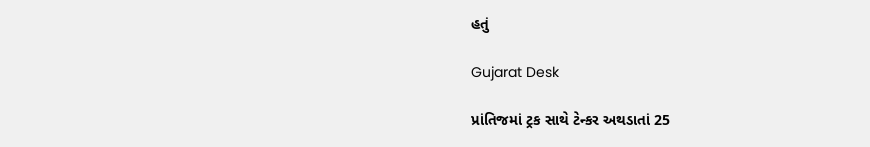હતું

Gujarat Desk

પ્રાંતિજમાં ટ્રક સાથે ટેન્કર અથડાતાં 25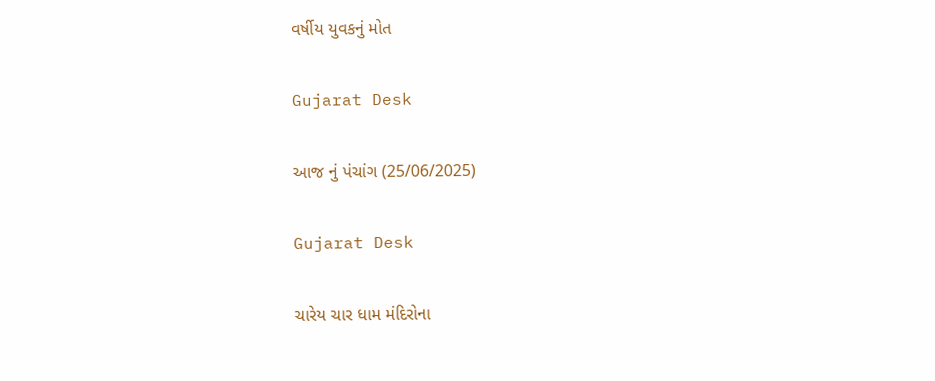વર્ષીય યુવકનું મોત

Gujarat Desk

આજ નું પંચાંગ (25/06/2025)

Gujarat Desk

ચારેય ચાર ધામ મંદિરોના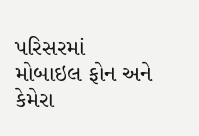પરિસરમાં મોબાઇલ ફોન અને કેમેરા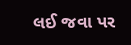લઈ જવા પર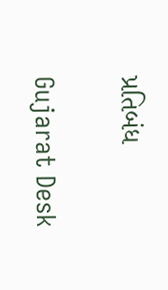પ્રતિબંધ

Gujarat Desk